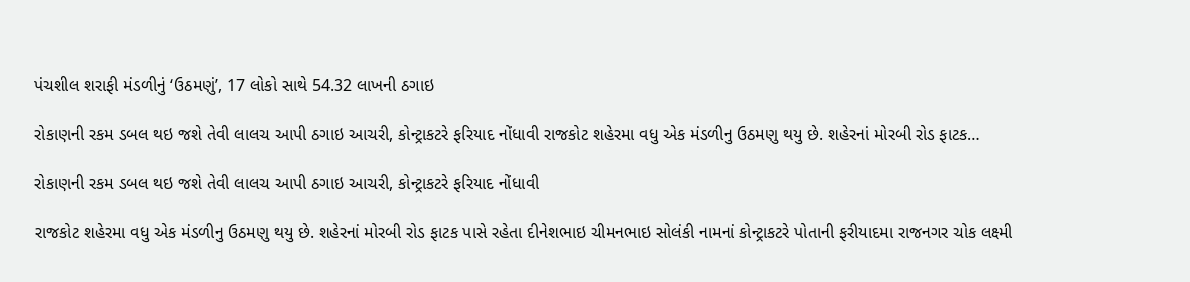પંચશીલ શરાફી મંડળીનું ‘ઉઠમણું’, 17 લોકો સાથે 54.32 લાખની ઠગાઇ

રોકાણની રકમ ડબલ થઇ જશે તેવી લાલચ આપી ઠગાઇ આચરી, કોન્ટ્રાકટરે ફરિયાદ નોંધાવી રાજકોટ શહેરમા વધુ એક મંડળીનુ ઉઠમણુ થયુ છે. શહેરનાં મોરબી રોડ ફાટક…

રોકાણની રકમ ડબલ થઇ જશે તેવી લાલચ આપી ઠગાઇ આચરી, કોન્ટ્રાકટરે ફરિયાદ નોંધાવી

રાજકોટ શહેરમા વધુ એક મંડળીનુ ઉઠમણુ થયુ છે. શહેરનાં મોરબી રોડ ફાટક પાસે રહેતા દીનેશભાઇ ચીમનભાઇ સોલંકી નામનાં કોન્ટ્રાકટરે પોતાની ફરીયાદમા રાજનગર ચોક લક્ષ્મી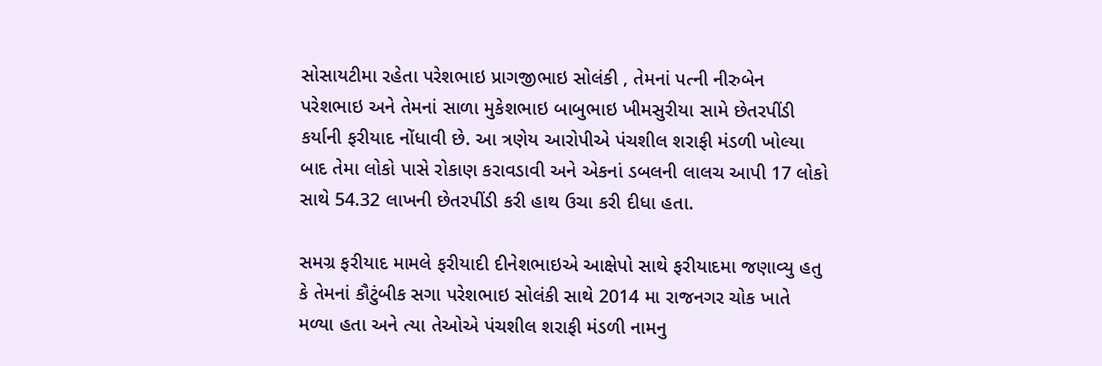સોસાયટીમા રહેતા પરેશભાઇ પ્રાગજીભાઇ સોલંકી , તેમનાં પત્ની નીરુબેન પરેશભાઇ અને તેમનાં સાળા મુકેશભાઇ બાબુભાઇ ખીમસુરીયા સામે છેતરપીંડી કર્યાની ફરીયાદ નોંધાવી છે. આ ત્રણેય આરોપીએ પંચશીલ શરાફી મંડળી ખોલ્યા બાદ તેમા લોકો પાસે રોકાણ કરાવડાવી અને એકનાં ડબલની લાલચ આપી 17 લોકો સાથે 54.32 લાખની છેતરપીંડી કરી હાથ ઉચા કરી દીધા હતા.

સમગ્ર ફરીયાદ મામલે ફરીયાદી દીનેશભાઇએ આક્ષેપો સાથે ફરીયાદમા જણાવ્યુ હતુ કે તેમનાં કૌટુંબીક સગા પરેશભાઇ સોલંકી સાથે 2014 મા રાજનગર ચોક ખાતે મળ્યા હતા અને ત્યા તેઓએ પંચશીલ શરાફી મંડળી નામનુ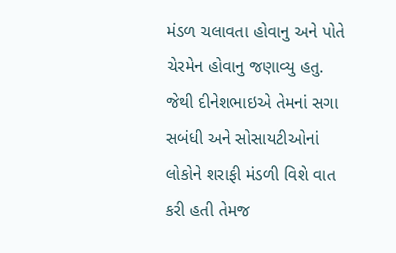મંડળ ચલાવતા હોવાનુ અને પોતે ચેરમેન હોવાનુ જણાવ્યુ હતુ. જેથી દીનેશભાઇએ તેમનાં સગા સબંધી અને સોસાયટીઓનાં લોકોને શરાફી મંડળી વિશે વાત કરી હતી તેમજ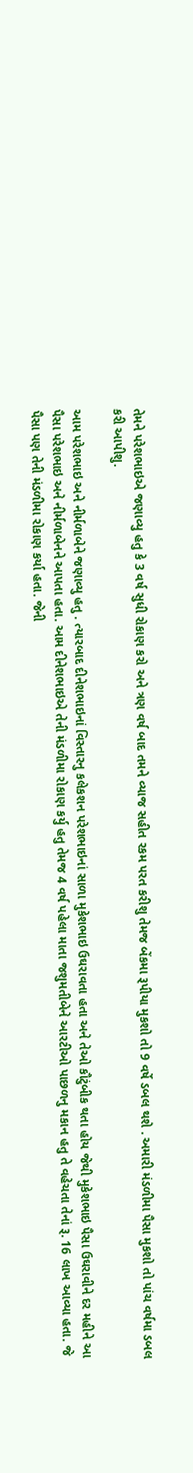તેમને પરેશભાઇએ જણાવ્યુ હતુ કે 3 વર્ષ સુધી રોકાણ કરો અને ત્રણ વર્ષ બાદ તમને વ્યાજ સહીત રકમ પરત કરીશુ તેમજ બેંકમા રૂપીયા મુકશો તો 9 વર્ષે ડબલ થશે . અમારી મંડળીમા પૈસા મુકશો તો પાંચ વર્ષમા ડબલ કરી આપીશુ.

આમ પરેશભાઇ અને નીર્મળાબેને જણાવ્યુ હતુ . ત્યારબાદ દીનેશભાઇનાં વિસ્તારનુ કલેકશન પરેશભાઇનાં સાળા મુકેશભાઇ ઉઘરાવતા હતા અને તેઓ કૌટુંબીક થતા હોય જેથી મુકેશભાઇ પૈસા ઉઘરાવીને દર મહીને આ પૈસા પરેશભાઇ અને નીર્મળાબેનને આપતા હતા. આમ દીનેશભાઇએ તેની મંડળીમા રોકાણ કર્યુ હતુ તેમજ 4 વર્ષ પહેલા માતા જશુમતીબેને આરટીઓ પાછળનુ મકાન હતુ તે વહેચતા તેનાં રૂ. 16 લાખ આવ્યા હતા. જે પૈસા પણ તેની મંડળીમા રોકાણ કર્યા હતા. જેની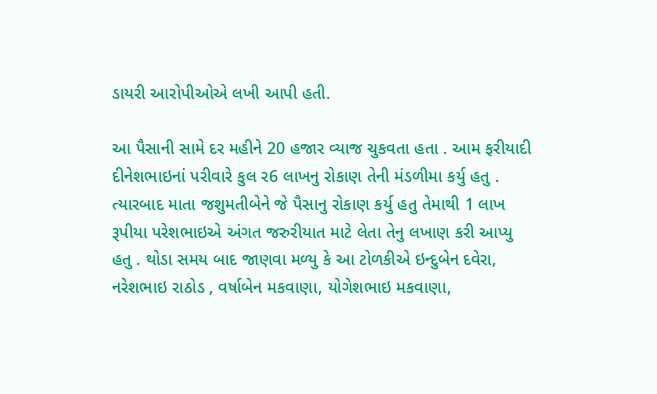ડાયરી આરોપીઓએ લખી આપી હતી.

આ પૈસાની સામે દર મહીને 20 હજાર વ્યાજ ચુકવતા હતા . આમ ફરીયાદી દીનેશભાઇનાં પરીવારે કુલ ર6 લાખનુ રોકાણ તેની મંડળીમા કર્યુ હતુ . ત્યારબાદ માતા જશુમતીબેને જે પૈસાનુ રોકાણ કર્યુ હતુ તેમાથી 1 લાખ રૂપીયા પરેશભાઇએ અંગત જરુરીયાત માટે લેતા તેનુ લખાણ કરી આપ્યુ હતુ . થોડા સમય બાદ જાણવા મળ્યુ કે આ ટોળકીએ ઇન્દુબેન દવેરા, નરેશભાઇ રાઠોડ , વર્ષાબેન મકવાણા, યોગેશભાઇ મકવાણા,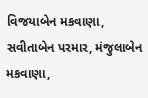વિજયાબેન મકવાણા, સવીતાબેન પરમાર, મંજુલાબેન મકવાણા,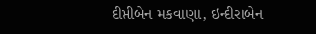દીપ્તીબેન મકવાણા, ઇન્દીરાબેન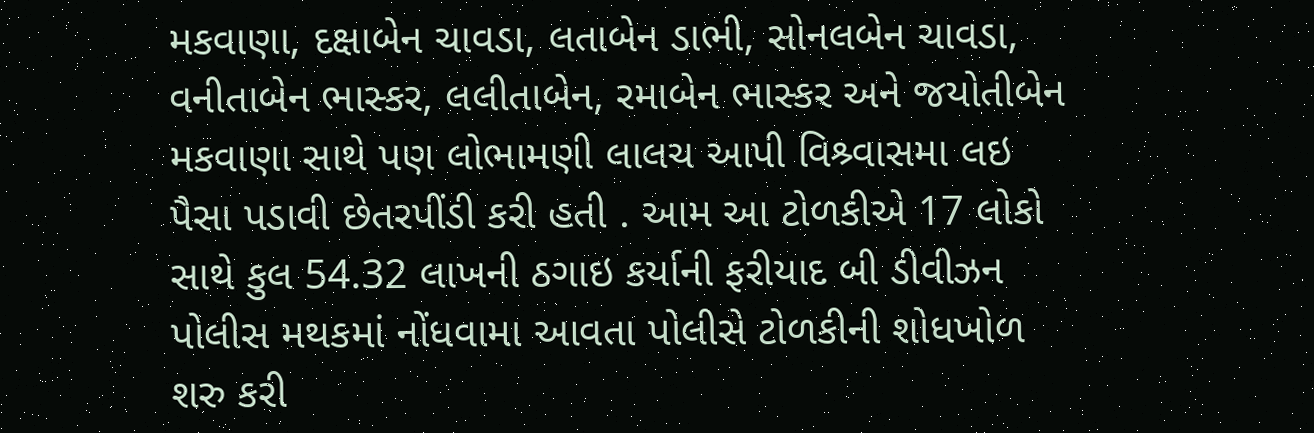મકવાણા, દક્ષાબેન ચાવડા, લતાબેન ડાભી, સોનલબેન ચાવડા, વનીતાબેન ભાસ્કર, લલીતાબેન, રમાબેન ભાસ્કર અને જયોતીબેન મકવાણા સાથે પણ લોભામણી લાલચ આપી વિશ્ર્વાસમા લઇ પૈસા પડાવી છેતરપીંડી કરી હતી . આમ આ ટોળકીએ 17 લોકો સાથે કુલ 54.32 લાખની ઠગાઇ કર્યાની ફરીયાદ બી ડીવીઝન પોલીસ મથકમાં નોંધવામા આવતા પોલીસે ટોળકીની શોધખોળ શરુ કરી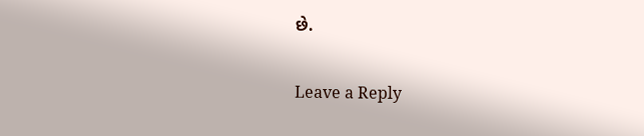છે.

Leave a Reply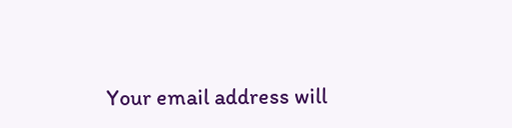Your email address will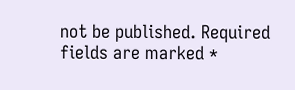not be published. Required fields are marked *